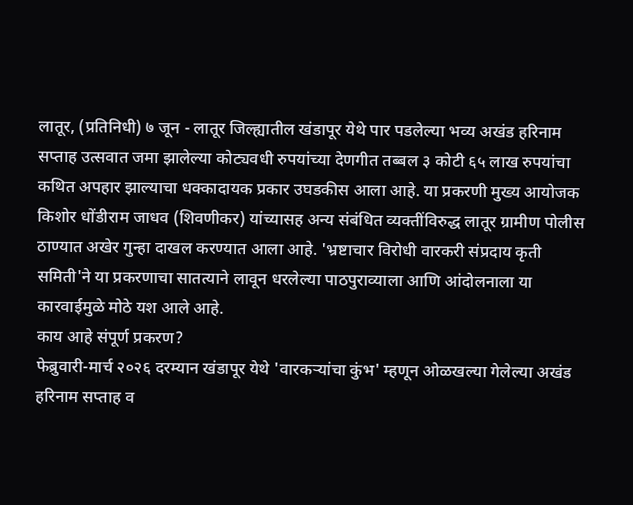लातूर, (प्रतिनिधी) ७ जून - लातूर जिल्ह्यातील खंडापूर येथे पार पडलेल्या भव्य अखंड हरिनाम सप्ताह उत्सवात जमा झालेल्या कोट्यवधी रुपयांच्या देणगीत तब्बल ३ कोटी ६५ लाख रुपयांचा कथित अपहार झाल्याचा धक्कादायक प्रकार उघडकीस आला आहे. या प्रकरणी मुख्य आयोजक किशोर धोंडीराम जाधव (शिवणीकर) यांच्यासह अन्य संबंधित व्यक्तींविरुद्ध लातूर ग्रामीण पोलीस ठाण्यात अखेर गुन्हा दाखल करण्यात आला आहे. 'भ्रष्टाचार विरोधी वारकरी संप्रदाय कृती समिती'ने या प्रकरणाचा सातत्याने लावून धरलेल्या पाठपुराव्याला आणि आंदोलनाला या कारवाईमुळे मोठे यश आले आहे.
काय आहे संपूर्ण प्रकरण?
फेब्रुवारी-मार्च २०२६ दरम्यान खंडापूर येथे 'वारकऱ्यांचा कुंभ' म्हणून ओळखल्या गेलेल्या अखंड हरिनाम सप्ताह व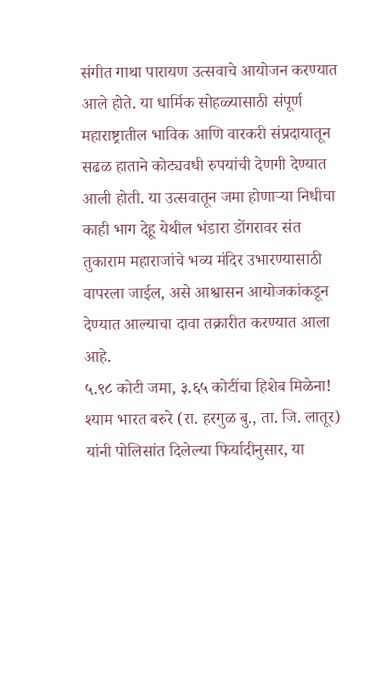संगीत गाथा पारायण उत्सवाचे आयोजन करण्यात आले होते. या धार्मिक सोहळ्यासाठी संपूर्ण महाराष्ट्रातील भाविक आणि वारकरी संप्रदायातून सढळ हाताने कोट्यवधी रुपयांची देणगी देण्यात आली होती. या उत्सवातून जमा होणाऱ्या निधीचा काही भाग देहू येथील भंडारा डोंगरावर संत तुकाराम महाराजांचे भव्य मंदिर उभारण्यासाठी वापरला जाईल, असे आश्वासन आयोजकांकडून देण्यात आल्याचा दावा तक्रारीत करण्यात आला आहे.
५.९८ कोटी जमा, ३.६५ कोटींचा हिशेब मिळेना!
श्याम भारत बरुरे (रा. हरगुळ बु., ता. जि. लातूर) यांनी पोलिसांत दिलेल्या फिर्यादीनुसार, या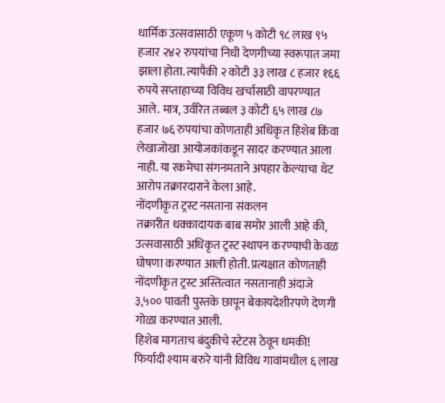धार्मिक उत्सवासाठी एकूण ५ कोटी ९८ लाख ९५ हजार २४२ रुपयांचा निधी देणगीच्या स्वरूपात जमा झाला होता. त्यापैकी २ कोटी ३३ लाख ८ हजार १६६ रुपये सप्ताहाच्या विविध खर्चासाठी वापरण्यात आले. मात्र, उर्वरित तब्बल ३ कोटी ६५ लाख ८७ हजार ७६ रुपयांचा कोणताही अधिकृत हिशेब किंवा लेखाजोखा आयोजकांकडून सादर करण्यात आला नाही. या रकमेचा संगनमताने अपहार केल्याचा थेट आरोप तक्रारदाराने केला आहे.
नोंदणीकृत ट्रस्ट नसताना संकलन
तक्रारीत धक्कादायक बाब समोर आली आहे की, उत्सवासाठी अधिकृत ट्रस्ट स्थापन करण्याची केवळ घोषणा करण्यात आली होती. प्रत्यक्षात कोणताही नोंदणीकृत ट्रस्ट अस्तित्वात नसतानाही अंदाजे ३,५०० पावती पुस्तके छापून बेकायदेशीरपणे देणगी गोळा करण्यात आली.
हिशेब मागताच बंदुकीचे स्टेटस ठेवून धमकी!
फिर्यादी श्याम बरुरे यांनी विविध गावांमधील ६ लाख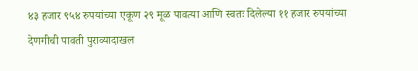४३ हजार ९५४ रुपयांच्या एकूण २९ मूळ पावत्या आणि स्वतः दिलेल्या ११ हजार रुपयांच्या देणगीची पावती पुराव्यादाखल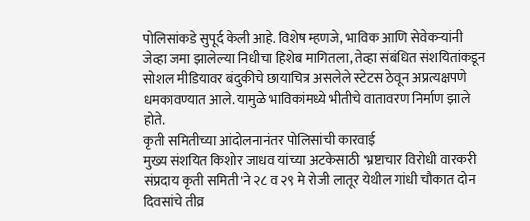पोलिसांकडे सुपूर्द केली आहे. विशेष म्हणजे, भाविक आणि सेवेकऱ्यांनी जेव्हा जमा झालेल्या निधीचा हिशेब मागितला, तेव्हा संबंधित संशयितांकडून सोशल मीडियावर बंदुकीचे छायाचित्र असलेले स्टेटस ठेवून अप्रत्यक्षपणे धमकावण्यात आले. यामुळे भाविकांमध्ये भीतीचे वातावरण निर्माण झाले होते.
कृती समितीच्या आंदोलनानंतर पोलिसांची कारवाई
मुख्य संशयित किशोर जाधव यांच्या अटकेसाठी 'भ्रष्टाचार विरोधी वारकरी संप्रदाय कृती समिती'ने २८ व २९ मे रोजी लातूर येथील गांधी चौकात दोन दिवसांचे तीव्र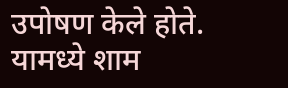उपोषण केले होते. यामध्ये शाम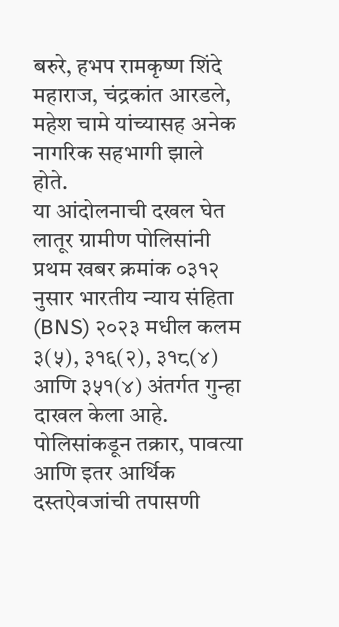बरुरे, हभप रामकृष्ण शिंदे महाराज, चंद्रकांत आरडले, महेश चामे यांच्यासह अनेक नागरिक सहभागी झाले होते.
या आंदोलनाची दखल घेत लातूर ग्रामीण पोलिसांनी प्रथम खबर क्रमांक ०३१२ नुसार भारतीय न्याय संहिता (BNS) २०२३ मधील कलम ३(५), ३१६(२), ३१८(४) आणि ३५१(४) अंतर्गत गुन्हा दाखल केला आहे. पोलिसांकडून तक्रार, पावत्या आणि इतर आर्थिक दस्तऐवजांची तपासणी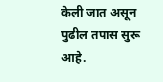केली जात असून पुढील तपास सुरू आहे.